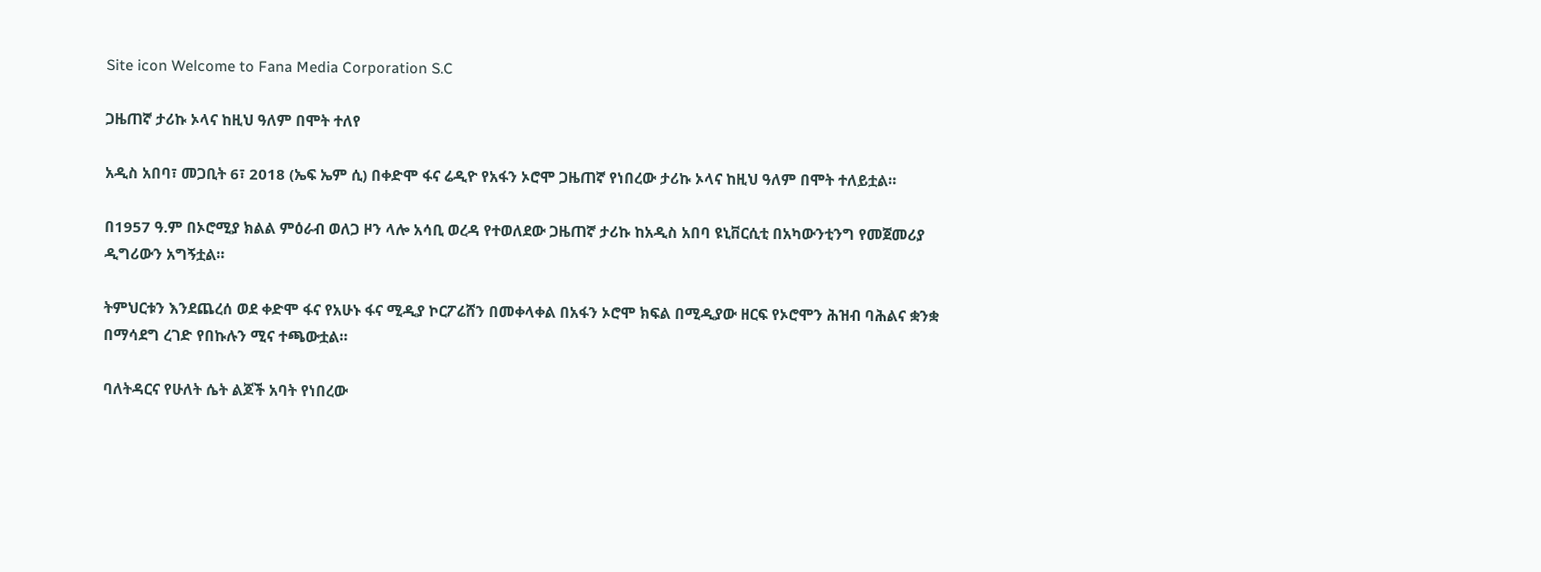Site icon Welcome to Fana Media Corporation S.C

ጋዜጠኛ ታሪኩ ኦላና ከዚህ ዓለም በሞት ተለየ

አዲስ አበባ፣ መጋቢት 6፣ 2018 (ኤፍ ኤም ሲ) በቀድሞ ፋና ሬዲዮ የአፋን ኦሮሞ ጋዜጠኛ የነበረው ታሪኩ ኦላና ከዚህ ዓለም በሞት ተለይቷል።

በ1957 ዓ.ም በኦሮሚያ ክልል ምዕራብ ወለጋ ዞን ላሎ አሳቢ ወረዳ የተወለደው ጋዜጠኛ ታሪኩ ከአዲስ አበባ ዩኒቨርሲቲ በአካውንቲንግ የመጀመሪያ ዲግሪውን አግኝቷል።

ትምህርቱን እንደጨረሰ ወደ ቀድሞ ፋና የአሁኑ ፋና ሚዲያ ኮርፖሬሸን በመቀላቀል በአፋን ኦሮሞ ክፍል በሚዲያው ዘርፍ የኦሮሞን ሕዝብ ባሕልና ቋንቋ በማሳደግ ረገድ የበኩሉን ሚና ተጫውቷል።

ባለትዳርና የሁለት ሴት ልጆች አባት የነበረው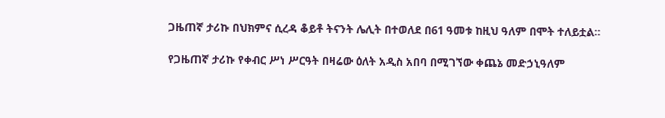ጋዜጠኛ ታሪኩ በህክምና ሲረዳ ቆይቶ ትናንት ሌሊት በተወለደ በ61 ዓመቱ ከዚህ ዓለም በሞት ተለይቷል።

የጋዜጠኛ ታሪኩ የቀብር ሥነ ሥርዓት በዛሬው ዕለት አዲስ አበባ በሚገኘው ቀጨኔ መድኃኒዓለም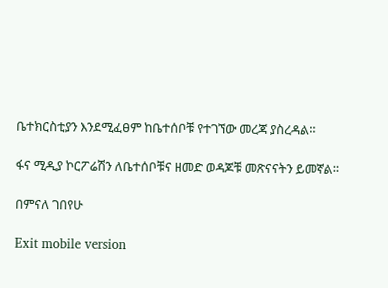ቤተክርስቲያን እንደሚፈፀም ከቤተሰቦቹ የተገኘው መረጃ ያስረዳል።

ፋና ሚዲያ ኮርፖሬሽን ለቤተሰቦቹና ዘመድ ወዳጆቹ መጽናናትን ይመኛል።

በምናለ ገበየሁ

Exit mobile version